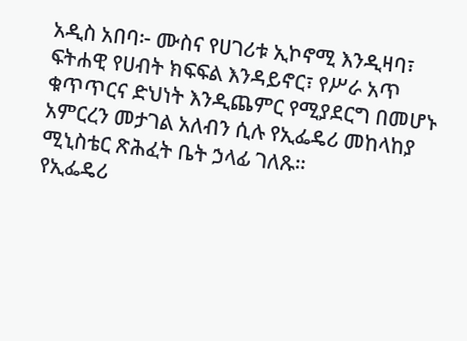አዲስ አበባ፦ ሙስና የሀገሪቱ ኢኮኖሚ እንዲዛባ፣ ፍትሐዊ የሀብት ክፍፍል እንዳይኖር፣ የሥራ አጥ ቁጥጥርና ድህነት እንዲጨምር የሚያደርግ በመሆኑ አምርረን መታገል አለብን ሲሉ የኢፌዴሪ መከላከያ ሚኒስቴር ጽሕፈት ቤት ኃላፊ ገለጹ።
የኢፌዴሪ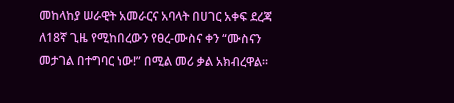መከላከያ ሠራዊት አመራርና አባላት በሀገር አቀፍ ደረጃ ለ18ኛ ጊዜ የሚከበረውን የፀረ-ሙስና ቀን “ሙስናን መታገል በተግባር ነው!” በሚል መሪ ቃል አክብረዋል።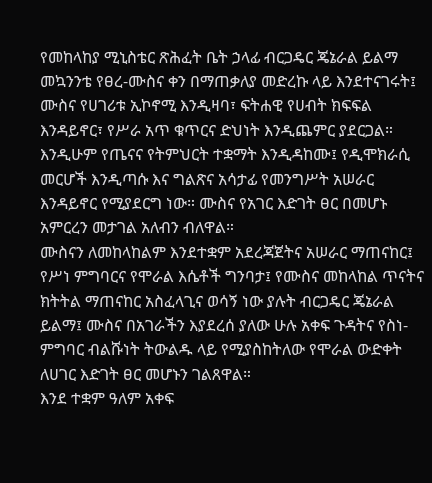የመከላከያ ሚኒስቴር ጽሕፈት ቤት ኃላፊ ብርጋዴር ጄኔራል ይልማ መኳንንቴ የፀረ-ሙስና ቀን በማጠቃለያ መድረኩ ላይ እንደተናገሩት፤ ሙስና የሀገሪቱ ኢኮኖሚ እንዲዛባ፣ ፍትሐዊ የሀብት ክፍፍል እንዳይኖር፣ የሥራ አጥ ቁጥርና ድህነት እንዲጨምር ያደርጋል። እንዲሁም የጤናና የትምህርት ተቋማት እንዲዳከሙ፤ የዲሞክራሲ መርሆች እንዲጣሱ እና ግልጽና አሳታፊ የመንግሥት አሠራር እንዳይኖር የሚያደርግ ነው። ሙስና የአገር እድገት ፀር በመሆኑ አምርረን መታገል አለብን ብለዋል።
ሙስናን ለመከላከልም እንደተቋም አደረጃጀትና አሠራር ማጠናከር፤ የሥነ ምግባርና የሞራል እሴቶች ግንባታ፤ የሙስና መከላከል ጥናትና ክትትል ማጠናከር አስፈላጊና ወሳኝ ነው ያሉት ብርጋዴር ጄኔራል ይልማ፤ ሙስና በአገራችን እያደረሰ ያለው ሁሉ አቀፍ ጉዳትና የስነ-ምግባር ብልሹነት ትውልዱ ላይ የሚያስከትለው የሞራል ውድቀት ለሀገር እድገት ፀር መሆኑን ገልጸዋል።
እንደ ተቋም ዓለም አቀፍ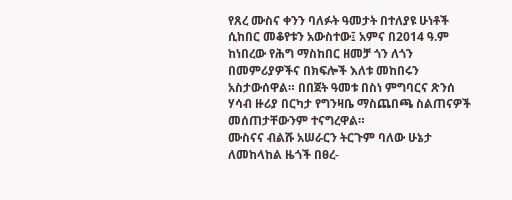የጸረ ሙስና ቀንን ባለፉት ዓመታት በተለያዩ ሁነቶች ሲከበር መቆየቱን አውስተው፤ አምና በ2014 ዓ.ም ከነበረው የሕግ ማስከበር ዘመቻ ጎን ለጎን በመምሪያዎችና በክፍሎች እለቱ መከበሩን አስታውሰዋል። በበጀት ዓመቱ በስነ ምግባርና ጽንሰ ሃሳብ ዙሪያ በርካታ የግንዛቤ ማስጨበጫ ስልጠናዎች መሰጠታቸውንም ተናግረዋል።
ሙስናና ብልሹ አሠራርን ትርጉም ባለው ሁኔታ ለመከላከል ዜጎች በፀረ-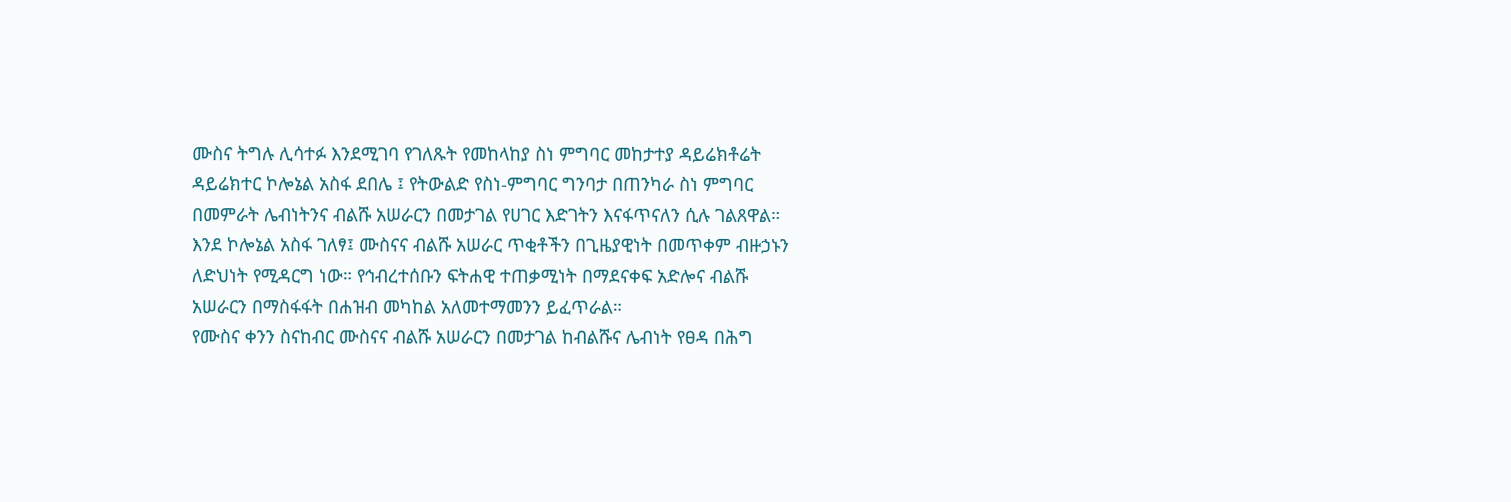ሙስና ትግሉ ሊሳተፉ እንደሚገባ የገለጹት የመከላከያ ስነ ምግባር መከታተያ ዳይሬክቶሬት ዳይሬክተር ኮሎኔል አስፋ ደበሌ ፤ የትውልድ የስነ-ምግባር ግንባታ በጠንካራ ስነ ምግባር በመምራት ሌብነትንና ብልሹ አሠራርን በመታገል የሀገር እድገትን እናፋጥናለን ሲሉ ገልጸዋል።
እንደ ኮሎኔል አስፋ ገለፃ፤ ሙስናና ብልሹ አሠራር ጥቂቶችን በጊዜያዊነት በመጥቀም ብዙኃኑን ለድህነት የሚዳርግ ነው። የኅብረተሰቡን ፍትሐዊ ተጠቃሚነት በማደናቀፍ አድሎና ብልሹ አሠራርን በማስፋፋት በሐዝብ መካከል አለመተማመንን ይፈጥራል።
የሙስና ቀንን ስናከብር ሙስናና ብልሹ አሠራርን በመታገል ከብልሹና ሌብነት የፀዳ በሕግ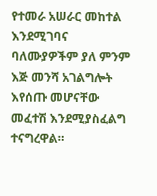የተመራ አሠራር መከተል እንደሚገባና ባለሙያዎችም ያለ ምንም እጅ መንሻ አገልግሎት እየሰጡ መሆናቸው መፈተሽ እንደሚያስፈልግ ተናግረዋል።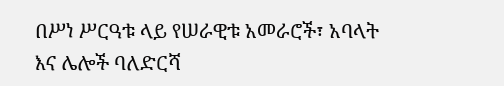በሥነ ሥርዓቱ ላይ የሠራዊቱ አመራሮች፣ አባላት እና ሌሎች ባለድርሻ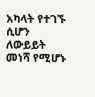አካላት የተገኙ ሲሆን ለውይይት መነሻ የሚሆኑ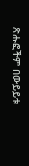ጽሑፎችም በውይይቱ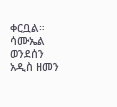ቀርቧል።
ሳሙኤል ወንደሰን
አዲስ ዘመን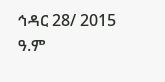ኅዳር 28/ 2015 ዓ.ም